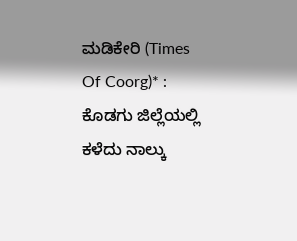ಮಡಿಕೇರಿ (Times Of Coorg)* : ಕೊಡಗು ಜಿಲ್ಲೆಯಲ್ಲಿ ಕಳೆದು ನಾಲ್ಕು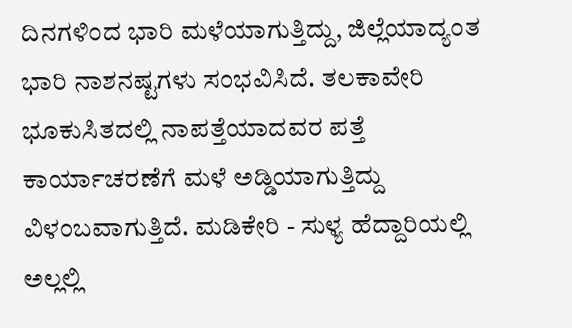ದಿನಗಳಿಂದ ಭಾರಿ ಮಳೆಯಾಗುತ್ತಿದ್ದು, ಜಿಲ್ಲೆಯಾದ್ಯಂತ ಭಾರಿ ನಾಶನಷ್ಟಗಳು ಸಂಭವಿಸಿದೆ. ತಲಕಾವೇರಿ ಭೂಕುಸಿತದಲ್ಲಿ ನಾಪತ್ತೆಯಾದವರ ಪತ್ತೆ ಕಾರ್ಯಾಚರಣೆಗೆ ಮಳೆ ಅಡ್ಡಿಯಾಗುತ್ತಿದ್ದು ವಿಳಂಬವಾಗುತ್ತಿದೆ. ಮಡಿಕೇರಿ - ಸುಳ್ಯ ಹೆದ್ದಾರಿಯಲ್ಲಿ ಅಲ್ಲಲ್ಲಿ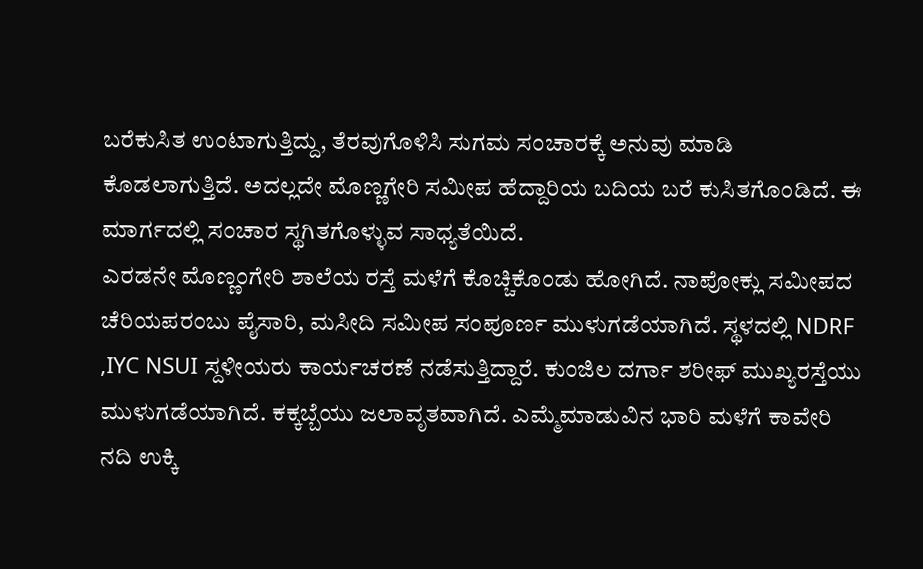ಬರೆಕುಸಿತ ಉಂಟಾಗುತ್ತಿದ್ದು, ತೆರವುಗೊಳಿಸಿ ಸುಗಮ ಸಂಚಾರಕ್ಕೆ ಅನುವು ಮಾಡಿ ಕೊಡಲಾಗುತ್ತಿದೆ. ಅದಲ್ಲದೇ ಮೊಣ್ಣಗೇರಿ ಸಮೀಪ ಹೆದ್ದಾರಿಯ ಬದಿಯ ಬರೆ ಕುಸಿತಗೊಂಡಿದೆ. ಈ ಮಾರ್ಗದಲ್ಲಿ ಸಂಚಾರ ಸ್ಥಗಿತಗೊಳ್ಳುವ ಸಾಧ್ಯತೆಯಿದೆ.
ಎರಡನೇ ಮೊಣ್ಣಂಗೇರಿ ಶಾಲೆಯ ರಸ್ತೆ ಮಳೆಗೆ ಕೊಚ್ಚಿಕೊಂಡು ಹೋಗಿದೆ. ನಾಪೋಕ್ಲು ಸಮೀಪದ ಚೆರಿಯಪರಂಬು ಪೈಸಾರಿ, ಮಸೀದಿ ಸಮೀಪ ಸಂಪೂರ್ಣ ಮುಳುಗಡೆಯಾಗಿದೆ. ಸ್ಥಳದಲ್ಲಿ NDRF ,IYC NSUI ಸ್ದಳೀಯರು ಕಾರ್ಯಚರಣೆ ನಡೆಸುತ್ತಿದ್ದಾರೆ. ಕುಂಜಿಲ ದರ್ಗಾ ಶರೀಫ್ ಮುಖ್ಯರಸ್ತೆಯು ಮುಳುಗಡೆಯಾಗಿದೆ. ಕಕ್ಕಬ್ಬೆಯು ಜಲಾವೃತವಾಗಿದೆ. ಎಮ್ಮೆಮಾಡುವಿನ ಭಾರಿ ಮಳೆಗೆ ಕಾವೇರಿ ನದಿ ಉಕ್ಕಿ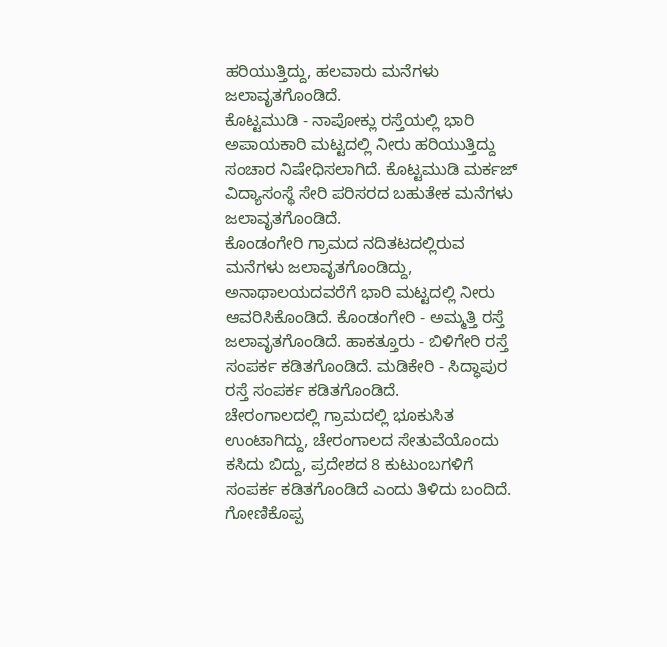ಹರಿಯುತ್ತಿದ್ದು, ಹಲವಾರು ಮನೆಗಳು ಜಲಾವೃತಗೊಂಡಿದೆ.
ಕೊಟ್ಟಮುಡಿ - ನಾಪೋಕ್ಲು ರಸ್ತೆಯಲ್ಲಿ ಭಾರಿ ಅಪಾಯಕಾರಿ ಮಟ್ಟದಲ್ಲಿ ನೀರು ಹರಿಯುತ್ತಿದ್ದು ಸಂಚಾರ ನಿಷೇಧಿಸಲಾಗಿದೆ. ಕೊಟ್ಟಮುಡಿ ಮರ್ಕಜ್ ವಿದ್ಯಾಸಂಸ್ಥೆ ಸೇರಿ ಪರಿಸರದ ಬಹುತೇಕ ಮನೆಗಳು ಜಲಾವೃತಗೊಂಡಿದೆ.
ಕೊಂಡಂಗೇರಿ ಗ್ರಾಮದ ನದಿತಟದಲ್ಲಿರುವ ಮನೆಗಳು ಜಲಾವೃತಗೊಂಡಿದ್ದು, ಅನಾಥಾಲಯದವರೆಗೆ ಭಾರಿ ಮಟ್ಟದಲ್ಲಿ ನೀರು ಆವರಿಸಿಕೊಂಡಿದೆ. ಕೊಂಡಂಗೇರಿ - ಅಮ್ಮತ್ತಿ ರಸ್ತೆ ಜಲಾವೃತಗೊಂಡಿದೆ. ಹಾಕತ್ತೂರು - ಬಿಳಿಗೇರಿ ರಸ್ತೆ ಸಂಪರ್ಕ ಕಡಿತಗೊಂಡಿದೆ. ಮಡಿಕೇರಿ - ಸಿದ್ಧಾಪುರ ರಸ್ತೆ ಸಂಪರ್ಕ ಕಡಿತಗೊಂಡಿದೆ.
ಚೇರಂಗಾಲದಲ್ಲಿ ಗ್ರಾಮದಲ್ಲಿ ಭೂಕುಸಿತ ಉಂಟಾಗಿದ್ದು, ಚೇರಂಗಾಲದ ಸೇತುವೆಯೊಂದು ಕಸಿದು ಬಿದ್ದು, ಪ್ರದೇಶದ 8 ಕುಟುಂಬಗಳಿಗೆ ಸಂಪರ್ಕ ಕಡಿತಗೊಂಡಿದೆ ಎಂದು ತಿಳಿದು ಬಂದಿದೆ. ಗೋಣಿಕೊಪ್ಪ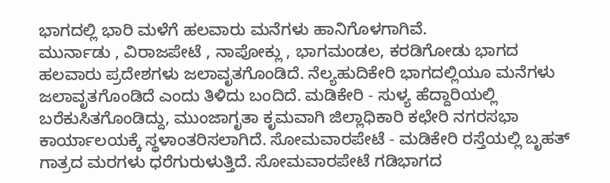ಭಾಗದಲ್ಲಿ ಭಾರಿ ಮಳೆಗೆ ಹಲವಾರು ಮನೆಗಳು ಹಾನಿಗೊಳಗಾಗಿವೆ.
ಮುರ್ನಾಡು , ವಿರಾಜಪೇಟೆ , ನಾಪೋಕ್ಲು , ಭಾಗಮಂಡಲ, ಕರಡಿಗೋಡು ಭಾಗದ ಹಲವಾರು ಪ್ರದೇಶಗಳು ಜಲಾವೃತಗೊಂಡಿದೆ. ನೆಲ್ಯಹುದಿಕೇರಿ ಭಾಗದಲ್ಲಿಯೂ ಮನೆಗಳು ಜಲಾವೃತಗೊಂಡಿದೆ ಎಂದು ತಿಳಿದು ಬಂದಿದೆ. ಮಡಿಕೇರಿ - ಸುಳ್ಯ ಹೆದ್ದಾರಿಯಲ್ಲಿ ಬರೆಕುಸಿತಗೊಂಡಿದ್ದು, ಮುಂಜಾಗೃತಾ ಕೃಮವಾಗಿ ಜಿಲ್ಲಾಧಿಕಾರಿ ಕಛೇರಿ ನಗರಸಭಾ ಕಾರ್ಯಾಲಯಕ್ಕೆ ಸ್ಥಳಾಂತರಿಸಲಾಗಿದೆ. ಸೋಮವಾರಪೇಟೆ - ಮಡಿಕೇರಿ ರಸ್ತೆಯಲ್ಲಿ ಬೃಹತ್ ಗಾತ್ರದ ಮರಗಳು ಧರೆಗುರುಳುತ್ತಿದೆ. ಸೋಮವಾರಪೇಟೆ ಗಡಿಭಾಗದ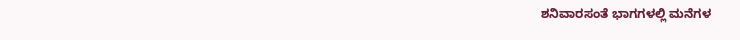ಶನಿವಾರಸಂತೆ ಭಾಗಗಳಲ್ಲಿ ಮನೆಗಳ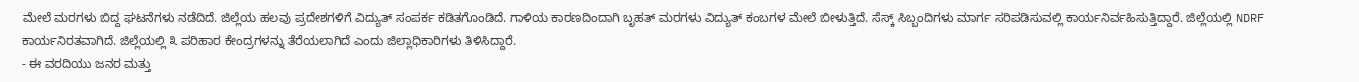ಮೇಲೆ ಮರಗಳು ಬಿದ್ದ ಘಟನೆಗಳು ನಡೆದಿದೆ. ಜಿಲ್ಲೆಯ ಹಲವು ಪ್ರದೇಶಗಳಿಗೆ ವಿದ್ಯುತ್ ಸಂಪರ್ಕ ಕಡಿತಗೊಂಡಿದೆ. ಗಾಳಿಯ ಕಾರಣದಿಂದಾಗಿ ಬೃಹತ್ ಮರಗಳು ವಿದ್ಯುತ್ ಕಂಬಗಳ ಮೇಲೆ ಬೀಳುತ್ತಿದೆ. ಸೆಸ್ಕ್ ಸಿಬ್ಬಂದಿಗಳು ಮಾರ್ಗ ಸರಿಪಡಿಸುವಲ್ಲಿ ಕಾರ್ಯನಿರ್ವಹಿಸುತ್ತಿದ್ದಾರೆ. ಜಿಲ್ಲೆಯಲ್ಲಿ NDRF ಕಾರ್ಯನಿರತವಾಗಿದೆ. ಜಿಲ್ಲೆಯಲ್ಲಿ ೩ ಪರಿಹಾರ ಕೇಂದ್ರಗಳನ್ನು ತೆರೆಯಲಾಗಿದೆ ಎಂದು ಜಿಲ್ಲಾಧಿಕಾರಿಗಳು ತಿಳಿಸಿದ್ದಾರೆ.
- ಈ ವರದಿಯು ಜನರ ಮತ್ತು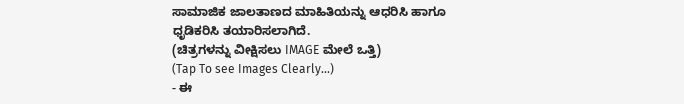ಸಾಮಾಜಿಕ ಜಾಲತಾಣದ ಮಾಹಿತಿಯನ್ನು ಆಧರಿಸಿ ಹಾಗೂ ಧೃಡಿಕರಿಸಿ ತಯಾರಿಸಲಾಗಿದೆ.
(ಚಿತ್ರಗಳನ್ನು ವೀಕ್ಷಿಸಲು IMAGE ಮೇಲೆ ಒತ್ತಿ)
(Tap To see Images Clearly...)
- ಈ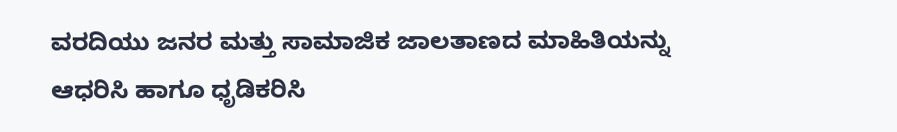ವರದಿಯು ಜನರ ಮತ್ತು ಸಾಮಾಜಿಕ ಜಾಲತಾಣದ ಮಾಹಿತಿಯನ್ನು ಆಧರಿಸಿ ಹಾಗೂ ಧೃಡಿಕರಿಸಿ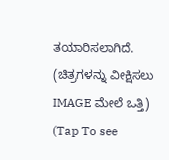ತಯಾರಿಸಲಾಗಿದೆ.
(ಚಿತ್ರಗಳನ್ನು ವೀಕ್ಷಿಸಲು IMAGE ಮೇಲೆ ಒತ್ತಿ)
(Tap To see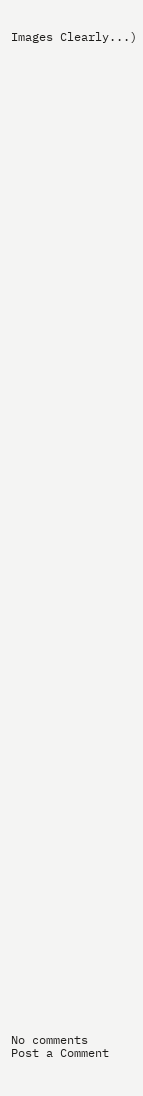Images Clearly...)











































































No comments
Post a Comment